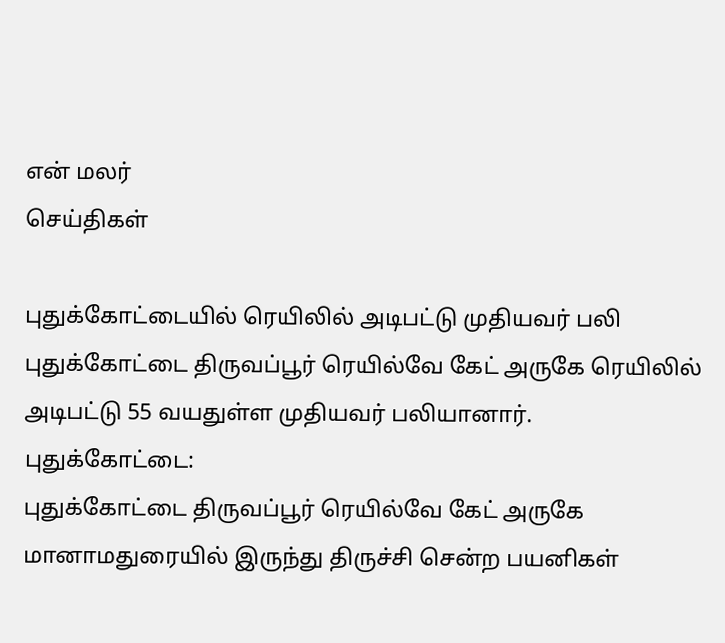என் மலர்
செய்திகள்

புதுக்கோட்டையில் ரெயிலில் அடிபட்டு முதியவர் பலி
புதுக்கோட்டை திருவப்பூர் ரெயில்வே கேட் அருகே ரெயிலில் அடிபட்டு 55 வயதுள்ள முதியவர் பலியானார்.
புதுக்கோட்டை:
புதுக்கோட்டை திருவப்பூர் ரெயில்வே கேட் அருகே மானாமதுரையில் இருந்து திருச்சி சென்ற பயனிகள்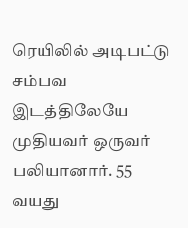ரெயிலில் அடிபட்டு சம்பவ இடத்திலேயே முதியவர் ஒருவர் பலியானார். 55 வயது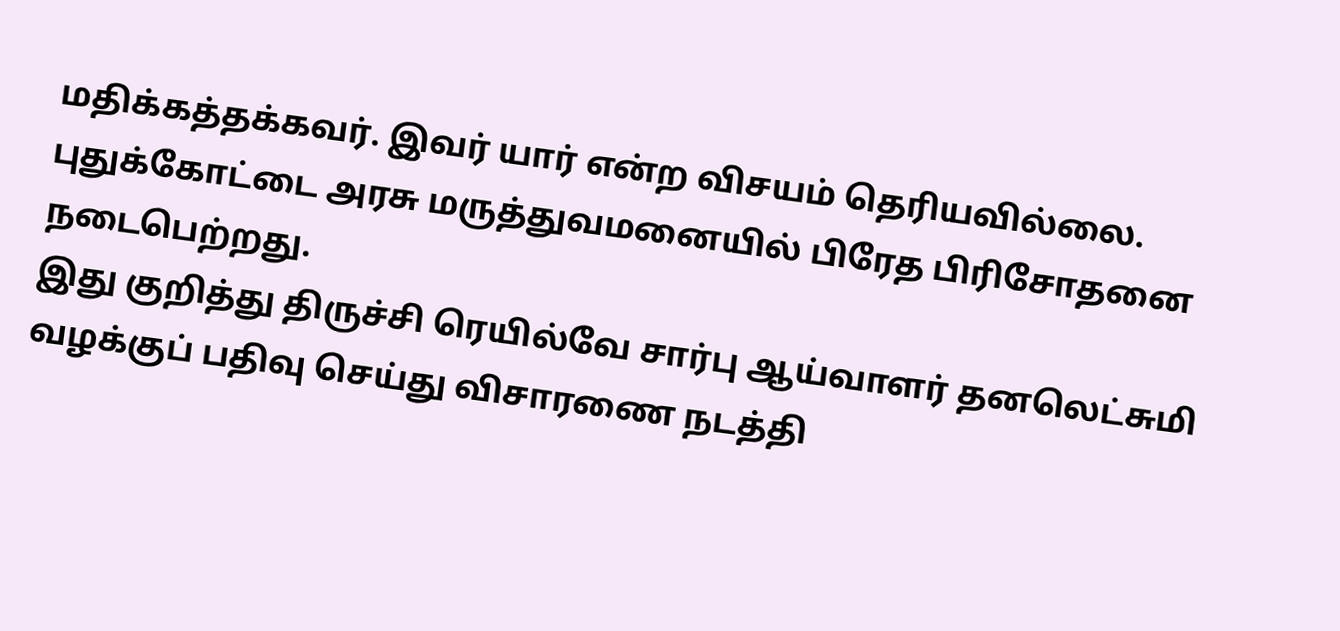மதிக்கத்தக்கவர். இவர் யார் என்ற விசயம் தெரியவில்லை. புதுக்கோட்டை அரசு மருத்துவமனையில் பிரேத பிரிசோதனை நடைபெற்றது.
இது குறித்து திருச்சி ரெயில்வே சார்பு ஆய்வாளர் தனலெட்சுமி வழக்குப் பதிவு செய்து விசாரணை நடத்தி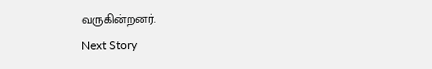வருகின்றனர்.
Next Story